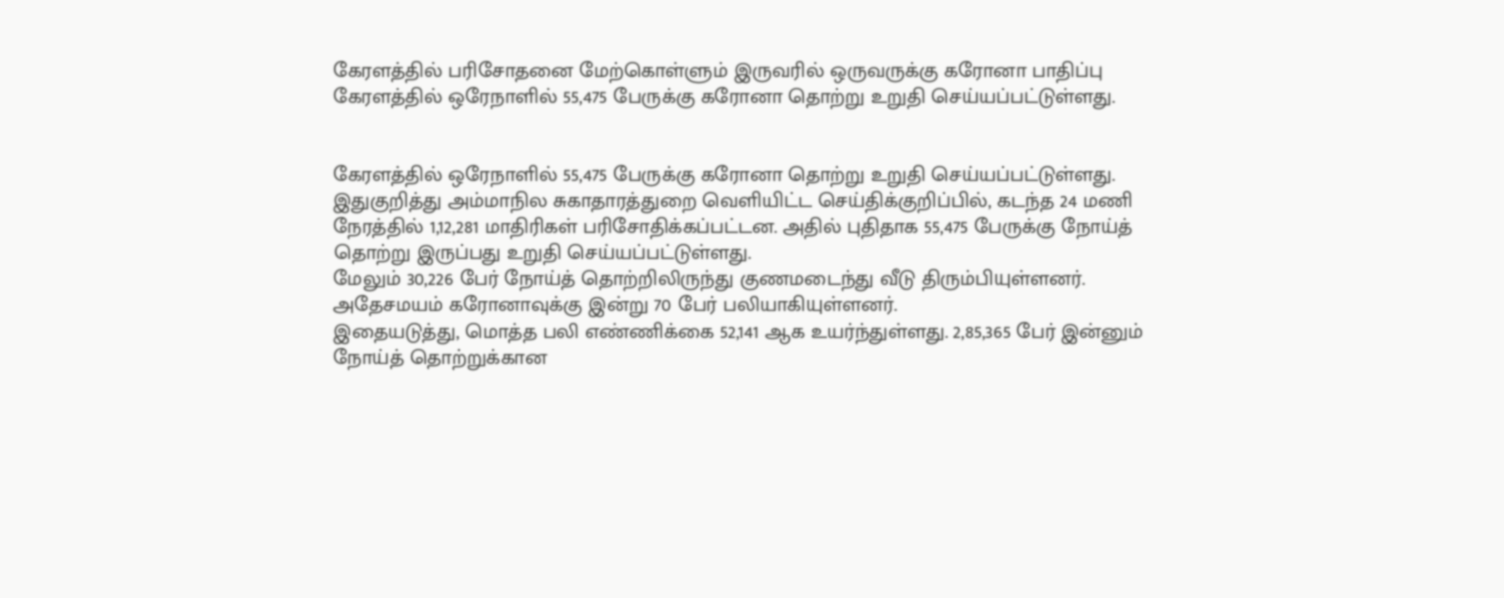கேரளத்தில் பரிசோதனை மேற்கொள்ளும் இருவரில் ஒருவருக்கு கரோனா பாதிப்பு
கேரளத்தில் ஒரேநாளில் 55,475 பேருக்கு கரோனா தொற்று உறுதி செய்யப்பட்டுள்ளது.


கேரளத்தில் ஒரேநாளில் 55,475 பேருக்கு கரோனா தொற்று உறுதி செய்யப்பட்டுள்ளது.
இதுகுறித்து அம்மாநில சுகாதாரத்துறை வெளியிட்ட செய்திக்குறிப்பில், கடந்த 24 மணி நேரத்தில் 1,12,281 மாதிரிகள் பரிசோதிக்கப்பட்டன. அதில் புதிதாக 55,475 பேருக்கு நோய்த் தொற்று இருப்பது உறுதி செய்யப்பட்டுள்ளது.
மேலும் 30,226 பேர் நோய்த் தொற்றிலிருந்து குணமடைந்து வீடு திரும்பியுள்ளனர். அதேசமயம் கரோனாவுக்கு இன்று 70 பேர் பலியாகியுள்ளனர்.
இதையடுத்து, மொத்த பலி எண்ணிக்கை 52,141 ஆக உயர்ந்துள்ளது. 2,85,365 பேர் இன்னும் நோய்த் தொற்றுக்கான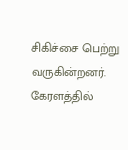சிகிச்சை பெற்று வருகின்றனர். கேரளத்தில்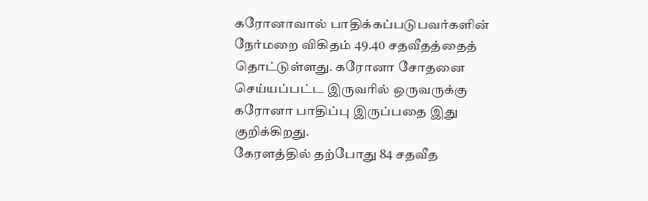கரோனாவால் பாதிக்கப்படுபவர்களின் நேர்மறை விகிதம் 49.40 சதவீதத்தைத் தொட்டுள்ளது. கரோனா சோதனை செய்யப்பட்ட இருவரில் ஒருவருக்கு கரோனா பாதிப்பு இருப்பதை இது குறிக்கிறது.
கேரளத்தில் தற்போது 84 சதவீத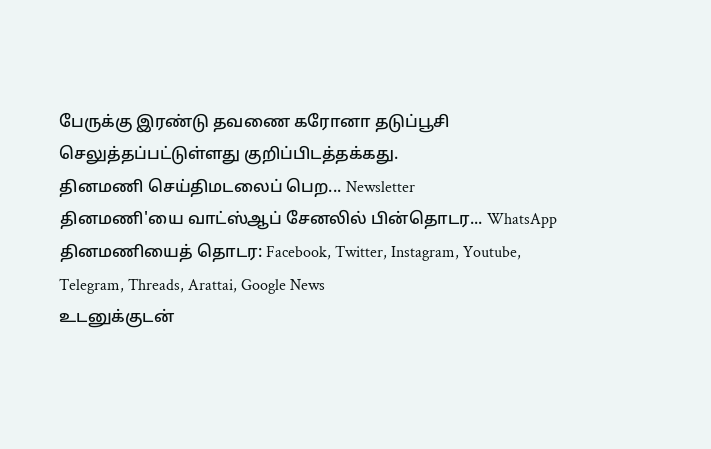பேருக்கு இரண்டு தவணை கரோனா தடுப்பூசி செலுத்தப்பட்டுள்ளது குறிப்பிடத்தக்கது.
தினமணி செய்திமடலைப் பெற... Newsletter
தினமணி'யை வாட்ஸ்ஆப் சேனலில் பின்தொடர... WhatsApp
தினமணியைத் தொடர: Facebook, Twitter, Instagram, Youtube, Telegram, Threads, Arattai, Google News
உடனுக்குடன்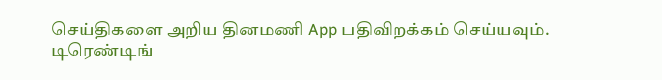செய்திகளை அறிய தினமணி App பதிவிறக்கம் செய்யவும்.
டிரெண்டிங்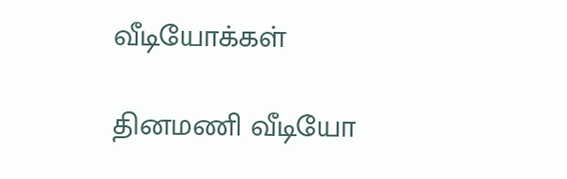வீடியோக்கள்

தினமணி வீடியோ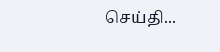செய்தி...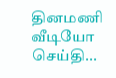தினமணி வீடியோ செய்தி...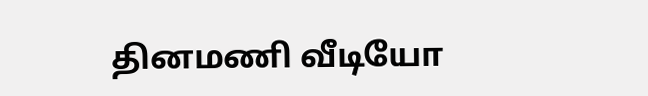தினமணி வீடியோ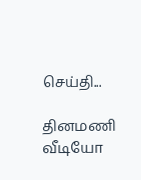செய்தி...

தினமணி வீடியோ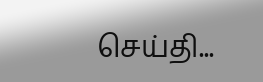செய்தி...